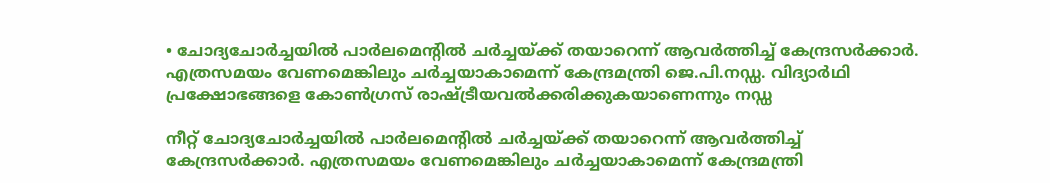• ചോദ്യചോര്‍ച്ചയില്‍ പാര്‍ലമെന്റില്‍ ചര്‍ച്ചയ്ക്ക് തയാറെന്ന് ആവര്‍ത്തിച്ച് കേന്ദ്രസര്‍ക്കാര്‍. എത്രസമയം വേണമെങ്കിലും ചര്‍ച്ചയാകാമെന്ന് കേന്ദ്രമന്ത്രി ജെ.പി.നഡ്ഡ. വിദ്യാർഥി പ്രക്ഷോഭങ്ങളെ കോൺഗ്രസ് രാഷ്ട്രീയവൽക്കരിക്കുകയാണെന്നും നഡ്ഡ

നീറ്റ് ചോദ്യചോര്‍ച്ചയില്‍ പാര്‍ലമെന്റില്‍ ചര്‍ച്ചയ്ക്ക് തയാറെന്ന് ആവര്‍ത്തിച്ച് കേന്ദ്രസര്‍ക്കാര്‍. എത്രസമയം വേണമെങ്കിലും ചര്‍ച്ചയാകാമെന്ന് കേന്ദ്രമന്ത്രി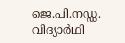ജെ.പി.നഡ്ഡ. വിദ്യാർഥി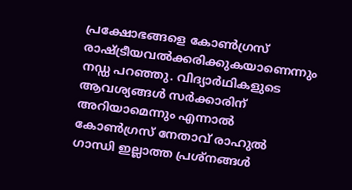പ്രക്ഷോഭങ്ങളെ കോൺഗ്രസ് രാഷ്ട്രീയവൽക്കരിക്കുകയാണെന്നും  നഡ്ഡ പറഞ്ഞു. വിദ്യാർഥികളുടെ ആവശ്യങ്ങൾ സർക്കാരിന് അറിയാമെന്നും എന്നാൽ കോൺഗ്രസ് നേതാവ് രാഹുൽ ഗാന്ധി ഇല്ലാത്ത പ്രശ്നങ്ങൾ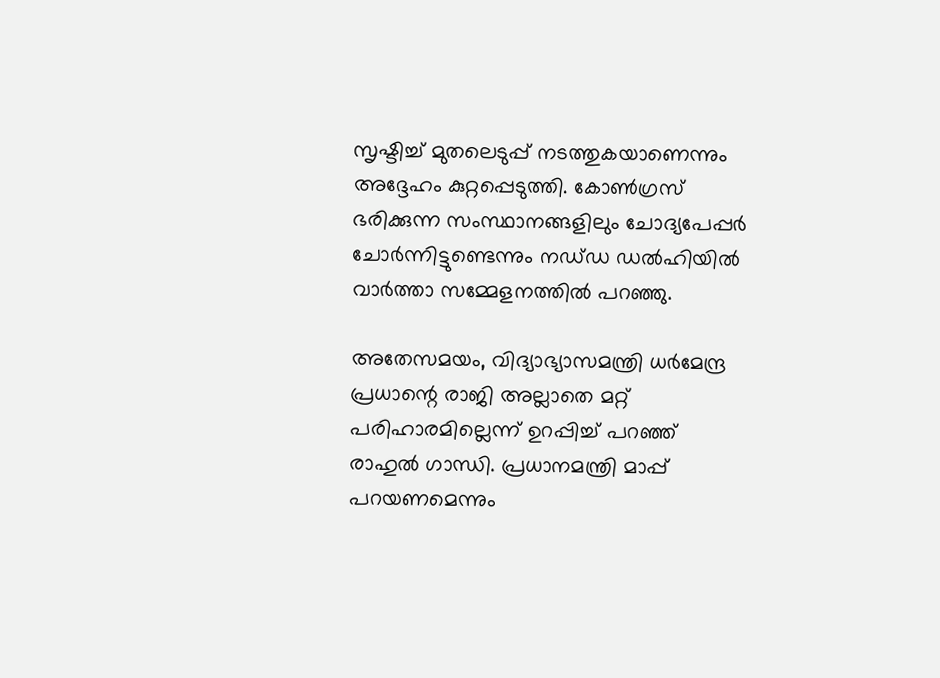സൃഷ്ടിച്ച് മുതലെടുപ്പ് നടത്തുകയാണെന്നും അദ്ദേഹം കുറ്റപ്പെടുത്തി. കോൺഗ്രസ് ഭരിക്കുന്ന സംസ്ഥാനങ്ങളിലും ചോദ്യപേപ്പർ ചോർന്നിട്ടുണ്ടെന്നും നഡ്‍‌‍ഡ ഡല്‍ഹിയില്‍ വാര്‍ത്താ സമ്മേളനത്തില്‍ പറഞ്ഞു.

അതേസമയം, വിദ്യാഭ്യാസമന്ത്രി ധര്‍മേന്ദ്ര പ്രധാന്റെ രാജി അല്ലാതെ മറ്റ് പരിഹാരമില്ലെന്ന് ഉറപ്പിച്ച് പറഞ്ഞ് രാഹുല്‍ ഗാന്ധി. പ്രധാനമന്ത്രി മാപ്പ് പറയണമെന്നും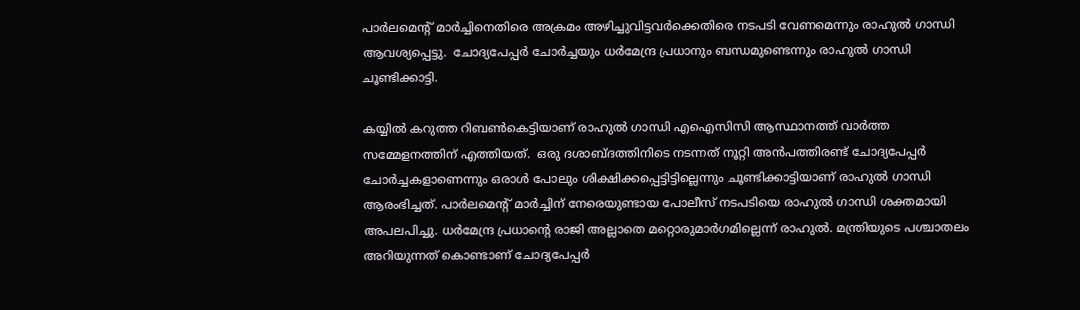പാര്‍ലമെന്റ് മാര്‍ച്ചിനെതിരെ അക്രമം അഴിച്ചുവിട്ടവര്‍ക്കെതിരെ നടപടി വേണമെന്നും രാഹുല്‍ ഗാന്ധി ആവശ്യപ്പെട്ടു.  ചോദ്യപേപ്പര്‍ ചോര്‍ച്ചയും ധര്‍മേന്ദ്ര പ്രധാനും ബന്ധമുണ്ടെന്നും രാഹുല്‍ ഗാന്ധി ചൂണ്ടിക്കാട്ടി.

കയ്യില്‍ കറുത്ത റിബണ്‍കെട്ടിയാണ് രാഹുല്‍ ഗാന്ധി എഐസിസി ആസ്ഥാനത്ത് വാര്‍ത്ത സമ്മേളനത്തിന് എത്തിയത്.  ഒരു ദശാബ്ദത്തിനിടെ നടന്നത് നൂറ്റി അൻപത്തിരണ്ട് ചോദ്യപേപ്പർ ചോർച്ചകളാണെന്നും ഒരാൾ പോലും ശിക്ഷിക്കപ്പെട്ടിട്ടില്ലെന്നും ചൂണ്ടിക്കാട്ടിയാണ് രാഹുൽ ഗാന്ധി ആരംഭിച്ചത്. പാര്‍ലമെന്റ് മാർച്ചിന് നേരെയുണ്ടായ പോലീസ് നടപടിയെ രാഹുൽ ഗാന്ധി ശക്തമായി അപലപിച്ചു. ധര്‍മേന്ദ്ര പ്രധാന്റെ രാജി അല്ലാതെ മറ്റൊരുമാര്‍ഗമില്ലെന്ന് രാഹുല്‍. മന്ത്രിയുടെ പശ്ചാതലം അറിയുന്നത് കൊണ്ടാണ് ചോദ്യപേപ്പര്‍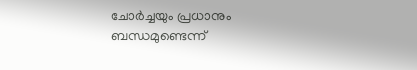ചോര്‍ച്ചയും പ്രധാനും ബന്ധമുണ്ടെന്ന്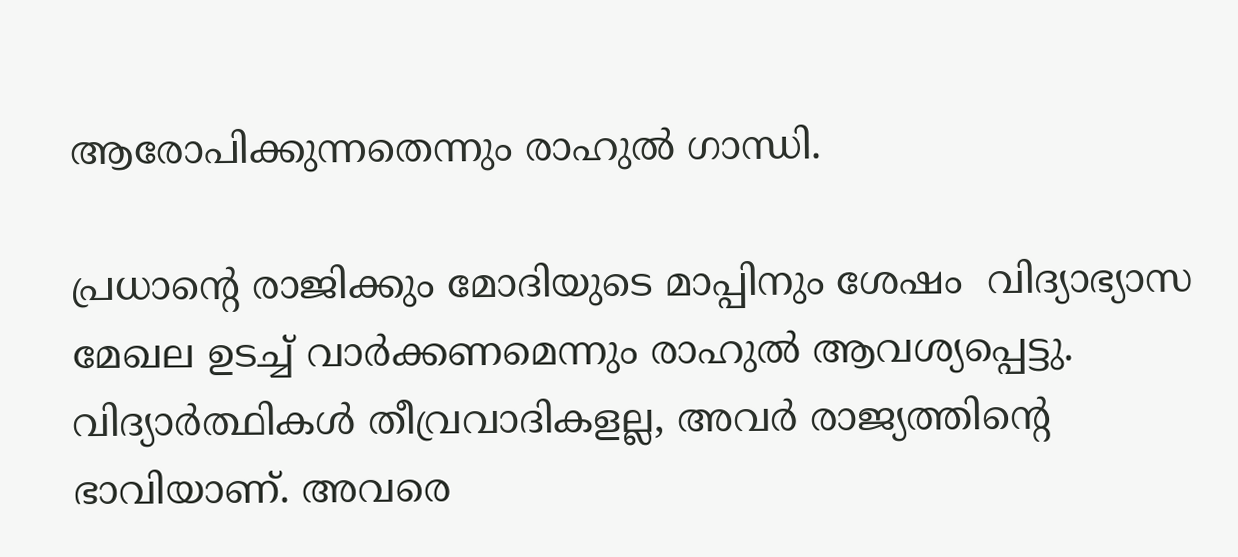ആരോപിക്കുന്നതെന്നും രാഹുല്‍ ഗാന്ധി.

പ്രധാന്റെ രാജിക്കും മോദിയുടെ മാപ്പിനും ശേഷം  വിദ്യാഭ്യാസ മേഖല ഉടച്ച് വാര്‍ക്കണമെന്നും രാഹുല്‍ ആവശ്യപ്പെട്ടു. വിദ്യാർത്ഥികൾ തീവ്രവാദികളല്ല, അവർ രാജ്യത്തിന്റെ ഭാവിയാണ്. അവരെ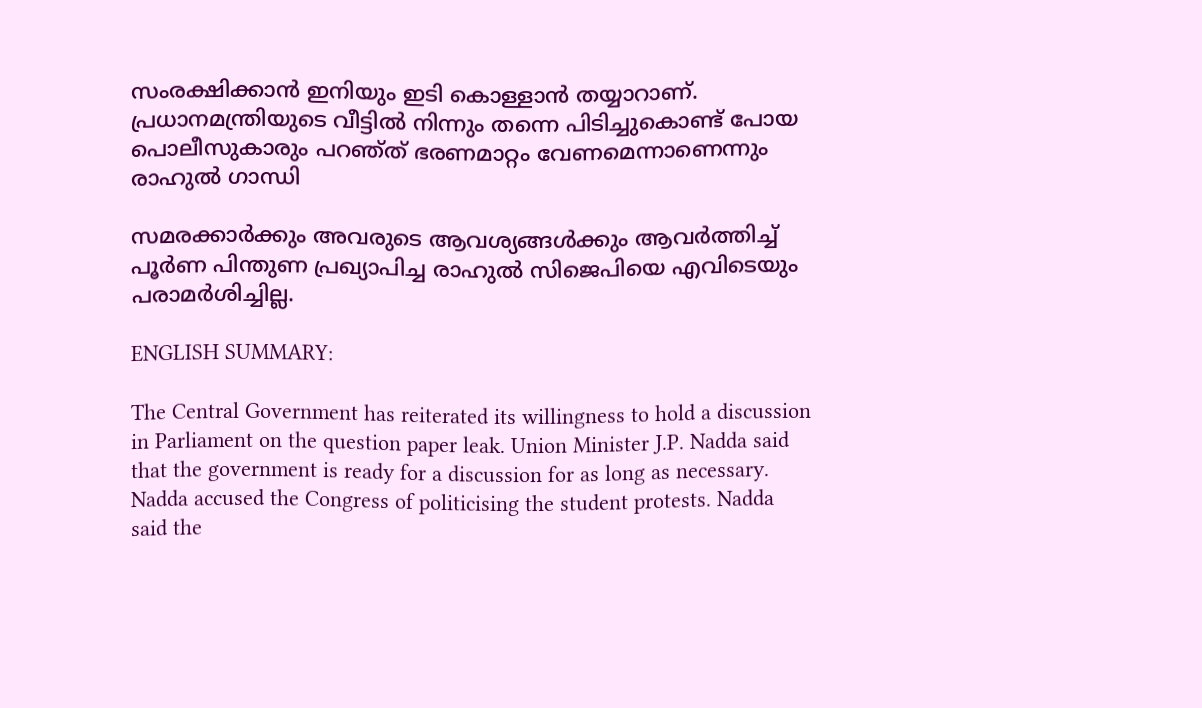സംരക്ഷിക്കാന്‍ ഇനിയും ഇടി കൊള്ളാന്‍ തയ്യാറാണ്.  പ്രധാനമന്ത്രിയുടെ വീട്ടില്‍ നിന്നും തന്നെ പിടിച്ചുകൊണ്ട് പോയ പൊലീസുകാരും പറഞ്‍ത് ഭരണമാറ്റം വേണമെന്നാണെന്നും രാഹുല്‍ ഗാന്ധി

സമരക്കാര്‍ക്കും അവരുടെ ആവശ്യങ്ങള്‍ക്കും ആവര്‍ത്തിച്ച് പൂര്‍ണ പിന്തുണ പ്രഖ്യാപിച്ച രാഹുല്‍ സിജെപിയെ എവിടെയും പരാമര്‍ശിച്ചില്ല.

ENGLISH SUMMARY:

The Central Government has reiterated its willingness to hold a discussion in Parliament on the question paper leak. Union Minister J.P. Nadda said that the government is ready for a discussion for as long as necessary. Nadda accused the Congress of politicising the student protests. Nadda said the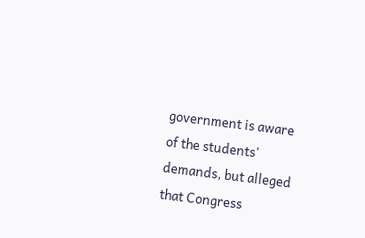government is aware of the students' demands, but alleged that Congress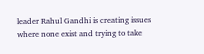leader Rahul Gandhi is creating issues where none exist and trying to take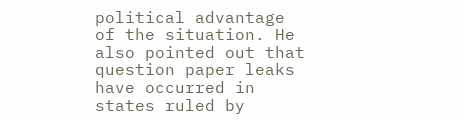political advantage of the situation. He also pointed out that question paper leaks have occurred in states ruled by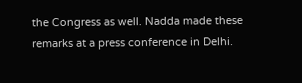the Congress as well. Nadda made these remarks at a press conference in Delhi.